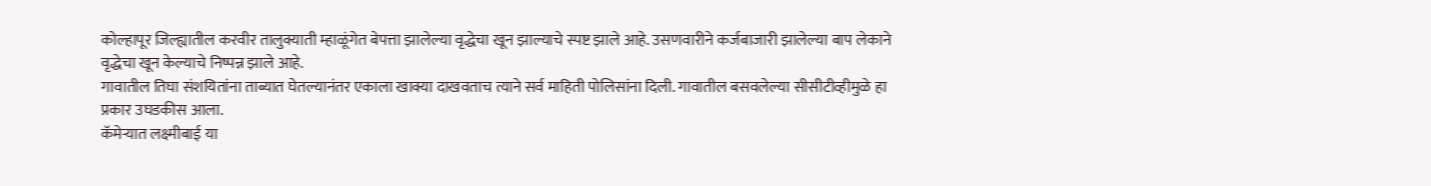कोल्हापूर जिल्ह्यातील करवीर तालुक्याती म्हाळूंगेत बेपत्ता झालेल्या वृद्धेचा खून झाल्याचे स्पष्ट झाले आहे. उसणवारीने कर्जबाजारी झालेल्या बाप लेकाने वृद्धेचा खून केल्याचे निष्पन्न झाले आहे.
गावातील तिघा संशयितांना ताब्यात घेतल्यानंतर एकाला खाक्या दाखवताच त्याने सर्व माहिती पोलिसांना दिली. गावातील बसवलेल्या सीसीटीव्हीमुळे हा प्रकार उघडकीस आला.
कॅमेऱ्यात लक्ष्मीबाई या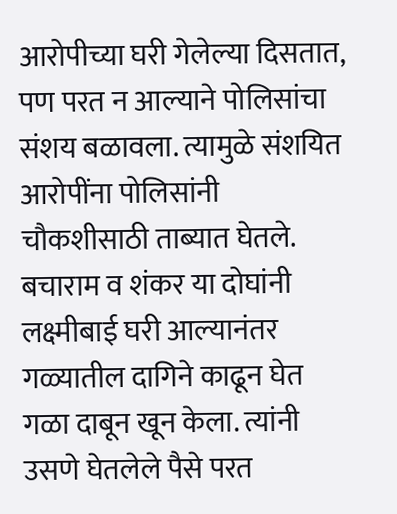आरोपीच्या घरी गेलेल्या दिसतात, पण परत न आल्याने पोलिसांचा संशय बळावला. त्यामुळे संशयित आरोपींना पोलिसांनी चौकशीसाठी ताब्यात घेतले.
बचाराम व शंकर या दोघांनी लक्ष्मीबाई घरी आल्यानंतर गळ्यातील दागिने काढून घेत गळा दाबून खून केला. त्यांनी उसणे घेतलेले पैसे परत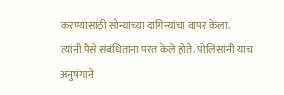करण्यासाठी सोन्याच्या दागिन्यांचा वापर केला.
त्यांनी पैसे संबंधितांना परत केले होते. पोलिसांनी याच अनुषंगाने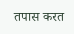तपास करत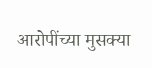आरोपींच्या मुसक्या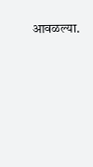आवळल्या.